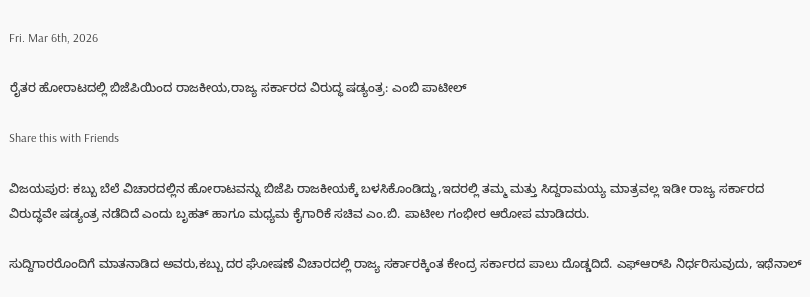Fri. Mar 6th, 2026

ರೈತರ ಹೋರಾಟದಲ್ಲಿ ಬಿಜೆಪಿಯಿಂದ ರಾಜಕೀಯ,ರಾಜ್ಯ ಸರ್ಕಾರದ ವಿರುದ್ಧ ಷಡ್ಯಂತ್ರ: ಎಂಬಿ ಪಾಟೀಲ್

Share this with Friends

ವಿಜಯಪುರ: ಕಬ್ಬು ಬೆಲೆ ವಿಚಾರದಲ್ಲಿನ ಹೋರಾಟವನ್ನು ಬಿಜೆಪಿ ರಾಜಕೀಯಕ್ಕೆ ಬಳಸಿಕೊಂಡಿದ್ದು,ಇದರಲ್ಲಿ ತಮ್ಮ ಮತ್ತು ಸಿದ್ದರಾಮಯ್ಯ ಮಾತ್ರವಲ್ಲ ಇಡೀ ರಾಜ್ಯ ಸರ್ಕಾರದ ವಿರುದ್ಧವೇ ಷಡ್ಯಂತ್ರ ನಡೆದಿದೆ ಎಂದು ಬೃಹತ್ ಹಾಗೂ ಮಧ್ಯಮ ಕೈಗಾರಿಕೆ ಸಚಿವ ಎಂ.ಬಿ. ಪಾಟೀಲ ಗಂಭೀರ ಆರೋಪ ಮಾಡಿದರು.

ಸುದ್ದಿಗಾರರೊಂದಿಗೆ ಮಾತನಾಡಿದ ಅವರು,ಕಬ್ಬು ದರ ಘೋಷಣೆ ವಿಚಾರದಲ್ಲಿ ರಾಜ್ಯ ಸರ್ಕಾರಕ್ಕಿಂತ ಕೇಂದ್ರ ಸರ್ಕಾರದ ಪಾಲು ದೊಡ್ಡದಿದೆ. ಎಫ್‌ಆರ್‌ಪಿ ನಿರ್ಧರಿಸುವುದು, ಇಥೆನಾಲ್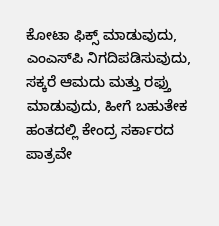ಕೋಟಾ ಫಿಕ್ಸ್ ಮಾಡುವುದು, ಎಂಎಸ್‌ಪಿ ನಿಗದಿಪಡಿಸುವುದು, ಸಕ್ಕರೆ ಆಮದು ಮತ್ತು ರಫ್ತು ಮಾಡುವುದು, ಹೀಗೆ ಬಹುತೇಕ ಹಂತದಲ್ಲಿ ಕೇಂದ್ರ ಸರ್ಕಾರದ ಪಾತ್ರವೇ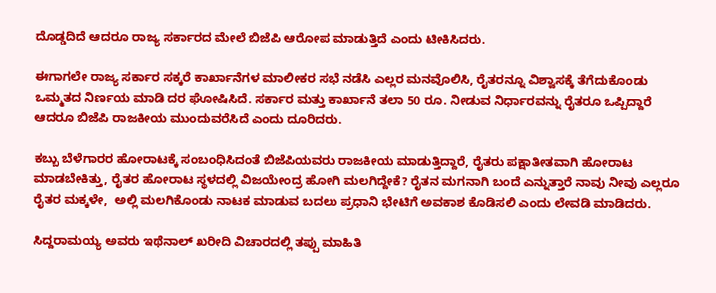ದೊಡ್ಡದಿದೆ ಆದರೂ ರಾಜ್ಯ ಸರ್ಕಾರದ ಮೇಲೆ ಬಿಜೆಪಿ ಆರೋಪ ಮಾಡುತ್ತಿದೆ ಎಂದು ಟೀಕಿಸಿದರು.

ಈಗಾಗಲೇ ರಾಜ್ಯ ಸರ್ಕಾರ ಸಕ್ಕರೆ ಕಾರ್ಖಾನೆಗಳ ಮಾಲೀಕರ ಸಭೆ ನಡೆಸಿ ಎಲ್ಲರ ಮನವೊಲಿಸಿ, ರೈತರನ್ನೂ ವಿಶ್ವಾಸಕ್ಕೆ ತೆಗೆದುಕೊಂಡು ಒಮ್ಮತದ ನಿರ್ಣಯ ಮಾಡಿ ದರ ಘೋಷಿಸಿದೆ. ಸರ್ಕಾರ ಮತ್ತು ಕಾರ್ಖಾನೆ ತಲಾ 50 ರೂ. ನೀಡುವ ನಿರ್ಧಾರವನ್ನು ರೈತರೂ ಒಪ್ಪಿದ್ದಾರೆ ಆದರೂ ಬಿಜೆಪಿ ರಾಜಕೀಯ ಮುಂದುವರೆಸಿದೆ ಎಂದು ದೂರಿದರು.

ಕಬ್ಬು ಬೆಳೆಗಾರರ ಹೋರಾಟಕ್ಕೆ ಸಂಬಂಧಿಸಿದಂತೆ ಬಿಜೆಪಿಯವರು ರಾಜಕೀಯ ಮಾಡುತ್ತಿದ್ದಾರೆ, ರೈತರು ಪಕ್ಷಾತೀತವಾಗಿ ಹೋರಾಟ ಮಾಡಬೇಕಿತ್ತು, ರೈತರ ಹೋರಾಟ ಸ್ಥಳದಲ್ಲಿ ವಿಜಯೇಂದ್ರ ಹೋಗಿ ಮಲಗಿದ್ದೇಕೆ? ರೈತನ ಮಗನಾಗಿ ಬಂದೆ ಎನ್ನುತ್ತಾರೆ ನಾವು ನೀವು ಎಲ್ಲರೂ ರೈತರ ಮಕ್ಕಳೇ,  ಅಲ್ಲಿ ಮಲಗಿಕೊಂಡು ನಾಟಕ ಮಾಡುವ ಬದಲು ಪ್ರಧಾನಿ ಭೇಟಿಗೆ ಅವಕಾಶ ಕೊಡಿಸಲಿ ಎಂದು ಲೇವಡಿ ಮಾಡಿದರು.

ಸಿದ್ದರಾಮಯ್ಯ ಅವರು ಇಥೆನಾಲ್ ಖರೀದಿ ವಿಚಾರದಲ್ಲಿ ತಪ್ಪು ಮಾಹಿತಿ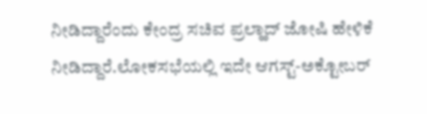ನೀಡಿದ್ದಾರೆಂದು ಕೇಂದ್ರ ಸಚಿವ ಪ್ರಲ್ಹಾದ್ ಜೋಷಿ ಹೇಳಿಕೆ ನೀಡಿದ್ದಾರೆ.ಲೋಕಸಭೆಯಲ್ಲಿ ಇದೇ ಆಗಸ್ಟ್-ಅಕ್ಟೋಬರ್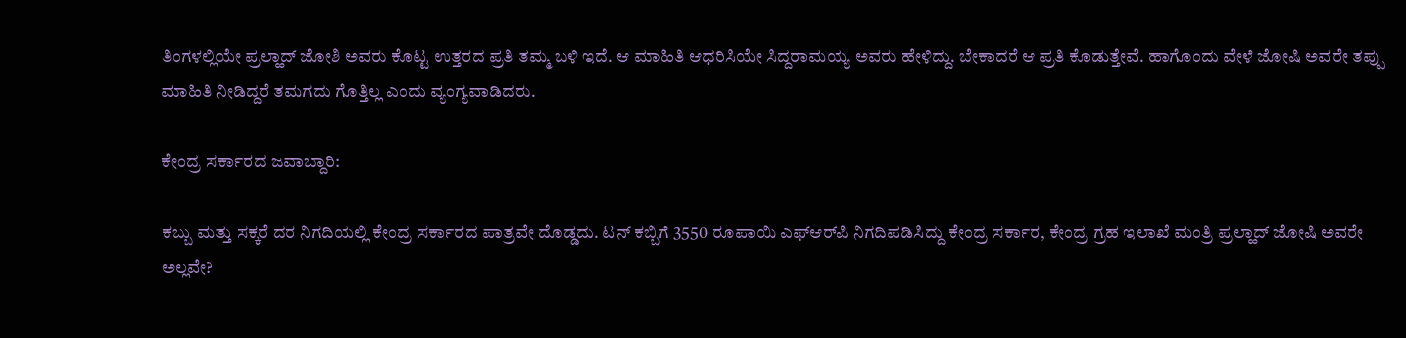ತಿಂಗಳಲ್ಲಿಯೇ ಪ್ರಲ್ಹಾದ್ ಜೋಶಿ ಅವರು ಕೊಟ್ಟ ಉತ್ತರದ ಪ್ರತಿ ತಮ್ಮ ಬಳಿ ಇದೆ. ಆ ಮಾಹಿತಿ ಆಧರಿಸಿಯೇ ಸಿದ್ದರಾಮಯ್ಯ ಅವರು ಹೇಳಿದ್ದು. ಬೇಕಾದರೆ ಆ ಪ್ರತಿ ಕೊಡುತ್ತೇವೆ. ಹಾಗೊಂದು ವೇಳೆ ಜೋಷಿ ಅವರೇ ತಪ್ಪು ಮಾಹಿತಿ ನೀಡಿದ್ದರೆ ತಮಗದು ಗೊತ್ತಿಲ್ಲ ಎಂದು ವ್ಯಂಗ್ಯವಾಡಿದರು.

ಕೇಂದ್ರ ಸರ್ಕಾರದ ಜವಾಬ್ದಾರಿ:

ಕಬ್ಬು ಮತ್ತು ಸಕ್ಕರೆ ದರ ನಿಗದಿಯಲ್ಲಿ ಕೇಂದ್ರ ಸರ್ಕಾರದ ಪಾತ್ರವೇ ದೊಡ್ಡದು. ಟನ್ ಕಬ್ಬಿಗೆ 3550 ರೂಪಾಯಿ ಎಫ್‌ಆರ್‌ಪಿ ನಿಗದಿಪಡಿಸಿದ್ದು ಕೇಂದ್ರ ಸರ್ಕಾರ, ಕೇಂದ್ರ ಗ್ರಹ ಇಲಾಖೆ ಮಂತ್ರಿ ಪ್ರಲ್ಹಾದ್ ಜೋಷಿ ಅವರೇ ಅಲ್ಲವೇ?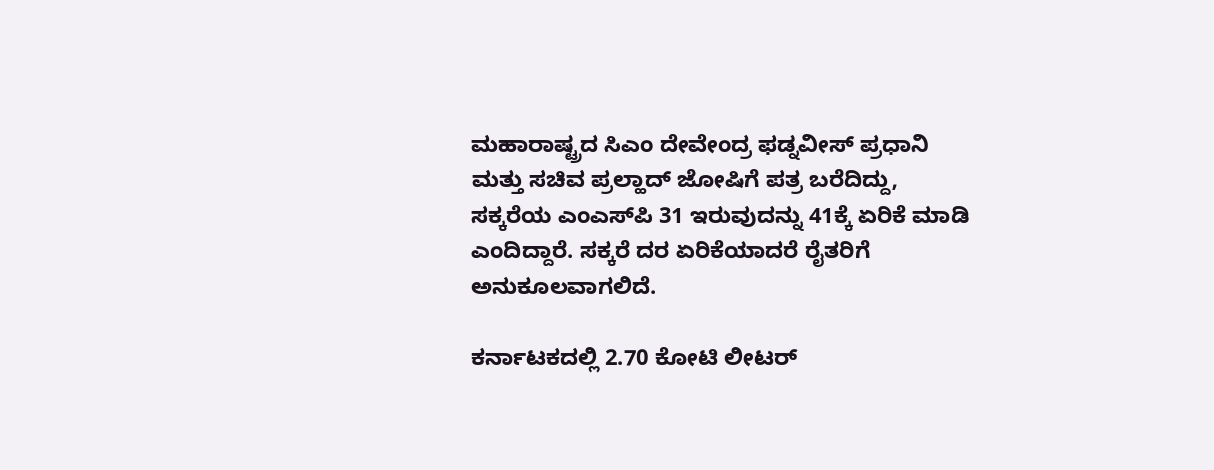ಮಹಾರಾಷ್ಟ್ರದ ಸಿಎಂ ದೇವೇಂದ್ರ ಫಡ್ನವೀಸ್ ಪ್ರಧಾನಿ ಮತ್ತು ಸಚಿವ ಪ್ರಲ್ಹಾದ್ ಜೋಷಿಗೆ ಪತ್ರ ಬರೆದಿದ್ದು, ಸಕ್ಕರೆಯ ಎಂಎಸ್‌ಪಿ 31 ಇರುವುದನ್ನು 41ಕ್ಕೆ ಏರಿಕೆ ಮಾಡಿ ಎಂದಿದ್ದಾರೆ. ಸಕ್ಕರೆ ದರ ಏರಿಕೆಯಾದರೆ ರೈತರಿಗೆ ಅನುಕೂಲವಾಗಲಿದೆ.

ಕರ್ನಾಟಕದಲ್ಲಿ 2.70 ಕೋಟಿ ಲೀಟರ್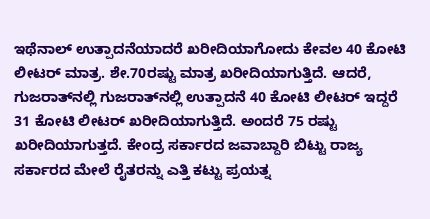ಇಥೆನಾಲ್ ಉತ್ಪಾದನೆಯಾದರೆ ಖರೀದಿಯಾಗೋದು ಕೇವಲ 40 ಕೋಟಿ ಲೀಟರ್ ಮಾತ್ರ. ಶೇ.70ರಷ್ಟು ಮಾತ್ರ ಖರೀದಿಯಾಗುತ್ತಿದೆ. ಆದರೆ, ಗುಜರಾತ್‌ನಲ್ಲಿ ಗುಜರಾತ್‌ನಲ್ಲಿ ಉತ್ಪಾದನೆ 40 ಕೋಟಿ ಲೀಟರ್ ಇದ್ದರೆ  31 ಕೋಟಿ ಲೀಟರ್ ಖರೀದಿಯಾಗುತ್ತಿದೆ. ಅಂದರೆ 75 ರಷ್ಟು ಖರೀದಿಯಾಗುತ್ತದೆ. ಕೇಂದ್ರ ಸರ್ಕಾರದ ಜವಾಬ್ದಾರಿ ಬಿಟ್ಟು ರಾಜ್ಯ ಸರ್ಕಾರದ ಮೇಲೆ ರೈತರನ್ನು ಎತ್ತಿ ಕಟ್ಟು ಪ್ರಯತ್ನ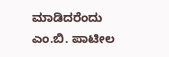ಮಾಡಿದರೆಂದು ಎಂ.ಬಿ. ಪಾಟೀಲ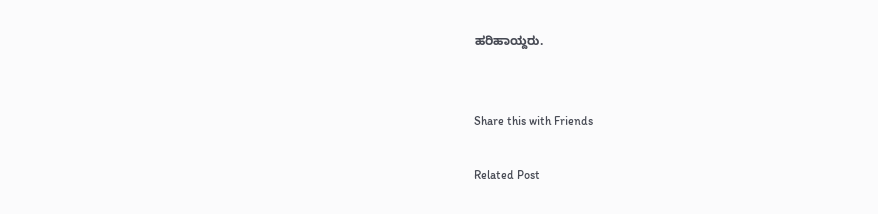ಹರಿಹಾಯ್ದರು.


Share this with Friends

Related Post